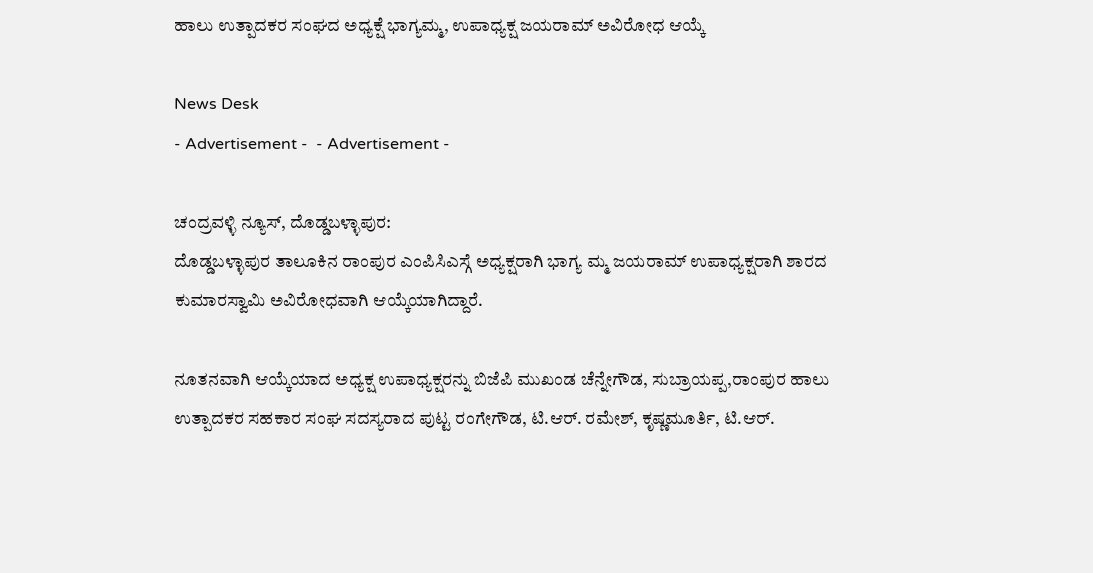ಹಾಲು ಉತ್ಪಾದಕರ ಸಂಘದ ಅಧ್ಯಕ್ಷೆ ಭಾಗ್ಯಮ್ಮ, ಉಪಾಧ್ಯಕ್ಷ ಜಯರಾಮ್ ಅವಿರೋಧ ಆಯ್ಕೆ

News Desk
- Advertisement -  - Advertisement -

ಚಂದ್ರವಳ್ಳಿ ನ್ಯೂಸ್, ದೊಡ್ಡಬಳ್ಳಾಪುರ:
ದೊಡ್ಡಬಳ್ಳಾಪುರ ತಾಲೂಕಿನ ರಾಂಪುರ ಎಂಪಿಸಿಎಸ್ಗೆ ಅಧ್ಯಕ್ಷರಾಗಿ ಭಾಗ್ಯ ಮ್ಮ ಜಯರಾಮ್ ಉಪಾಧ್ಯಕ್ಷರಾಗಿ ಶಾರದ ಕುಮಾರಸ್ವಾಮಿ ಅವಿರೋಧವಾಗಿ ಆಯ್ಕೆಯಾಗಿದ್ದಾರೆ.

ನೂತನವಾಗಿ ಆಯ್ಕೆಯಾದ ಅಧ್ಯಕ್ಷ ಉಪಾಧ್ಯಕ್ಷರನ್ನು ಬಿಜೆಪಿ ಮುಖಂಡ ಚೆನ್ನೇಗೌಡ, ಸುಬ್ರಾಯಪ್ಪ,ರಾಂಪುರ ಹಾಲು ಉತ್ಪಾದಕರ ಸಹಕಾರ ಸಂಘ ಸದಸ್ಯರಾದ ಪುಟ್ಟ ರಂಗೇಗೌಡ, ಟಿ.ಆರ್. ರಮೇಶ್, ಕೃಷ್ಣಮೂರ್ತಿ, ಟಿ.ಆರ್.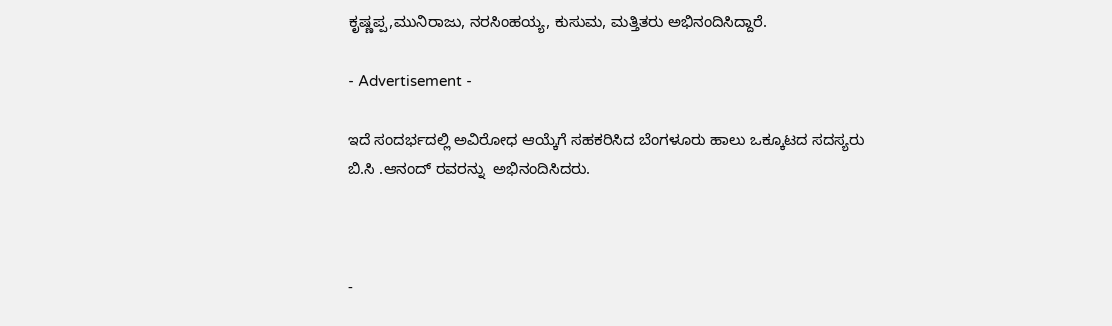ಕೃಷ್ಣಪ್ಪ,ಮುನಿರಾಜು, ನರಸಿಂಹಯ್ಯ, ಕುಸುಮ, ಮತ್ತಿತರು ಅಭಿನಂದಿಸಿದ್ದಾರೆ.

- Advertisement -

ಇದೆ ಸಂದರ್ಭದಲ್ಲಿ ಅವಿರೋಧ ಆಯ್ಕೆಗೆ ಸಹಕರಿಸಿದ ಬೆಂಗಳೂರು ಹಾಲು ಒಕ್ಕೂಟದ ಸದಸ್ಯರು ಬಿ.ಸಿ .ಆನಂದ್ ರವರನ್ನು  ಅಭಿನಂದಿಸಿದರು.



-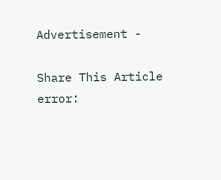Advertisement -

Share This Article
error: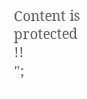Content is protected !!
";